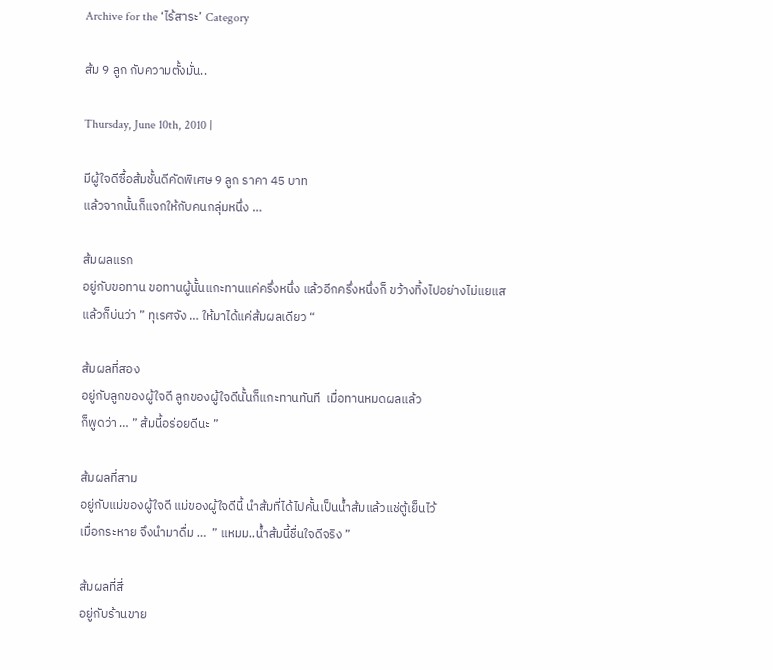Archive for the ‘ไร้สาระ’ Category

ส้ม 9 ลูก กับความตั้งมั่น..

Thursday, June 10th, 2010 |

มีผู้ใจดีซื้อส้มชั้นดีคัดพิเศษ 9 ลูก ราคา 45 บาท
แล้วจากนั้นก็แจกให้กับคนกลุ่มหนึ่ง …

ส้มผลแรก
อยู่กับขอทาน ขอทานผู้นั้นแกะทานแค่ครึ่งหนึ่ง แล้วอีกครึ่งหนึ่งก็ ขว้างทิ้งไปอย่างไม่แยแส แล้วก็บ่นว่า ” ทุเรศจัง … ให้มาได้แค่ส้มผลเดียว “

ส้มผลที่สอง
อยู่กับลูกของผู้ใจดี ลูกของผู้ใจดีนั้นก็แกะทานทันที  เมื่อทานหมดผลแล้ว
ก็พูดว่า … ” ส้มนี้อร่อยดีนะ ”

ส้มผลที่สาม
อยู่กับแม่ของผู้ใจดี แม่ของผู้ใจดีนี้ นำส้มที่ได้ไปคั้นเป็นน้ำส้มแล้วแช่ตู้เย็นไว้
เมื่อกระหาย จึงนำมาดื่ม …  ” แหมม..น้ำส้มนี้ชื่นใจดีจริง ”

ส้มผลที่สี่
อยู่กับร้านขาย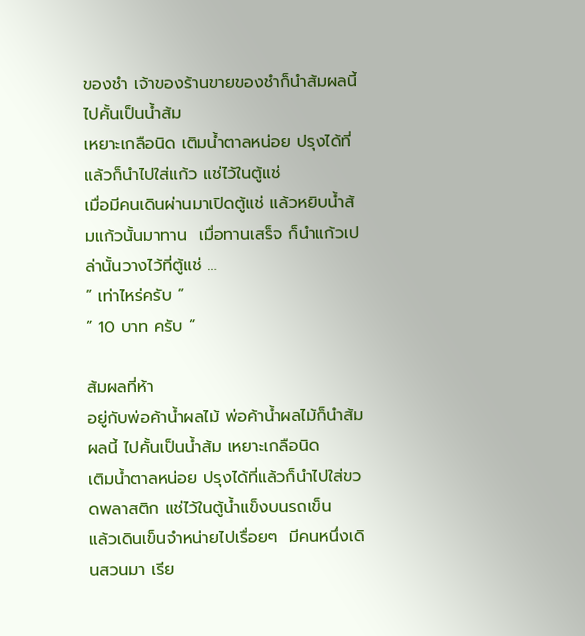ของชำ เจ้าของร้านขายของชำก็นำส้มผลนี้ ไปคั้นเป็นน้ำส้ม
เหยาะเกลือนิด เติมน้ำตาลหน่อย ปรุงได้ที่แล้วก็นำไปใส่แก้ว แช่ไว้ในตู้แช่
เมื่อมีคนเดินผ่านมาเปิดตู้แช่ แล้วหยิบน้ำส้มแก้วนั้นมาทาน  เมื่อทานเสร็จ ก็นำแก้วเปล่านั้นวางไว้ที่ตู้แช่ …
” เท่าไหร่ครับ ”
” 10 บาท ครับ ”

ส้มผลที่ห้า
อยู่กับพ่อค้าน้ำผลไม้ พ่อค้าน้ำผลไม้ก็นำส้มผลนี้ ไปคั้นเป็นน้ำส้ม เหยาะเกลือนิด
เติมน้ำตาลหน่อย ปรุงได้ที่แล้วก็นำไปใส่ขวดพลาสติก แช่ไว้ในตู้น้ำแข็งบนรถเข็น
แล้วเดินเข็นจำหน่ายไปเรื่อยๆ  มีคนหนึ่งเดินสวนมา เรีย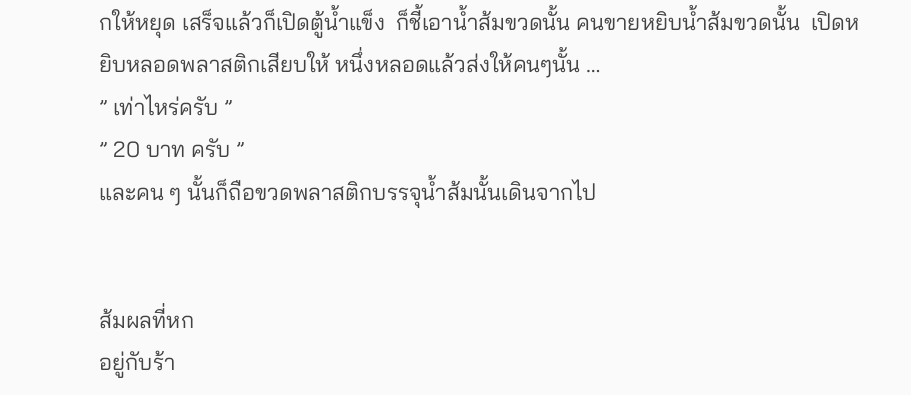กให้หยุด เสร็จแล้วก็เปิดตู้น้ำแข็ง  ก็ชี้เอาน้ำส้มขวดนั้น คนขายหยิบน้ำส้มขวดนั้น  เปิดหยิบหลอดพลาสติกเสียบให้ หนึ่งหลอดแล้วส่งให้คนๆนั้น …
” เท่าไหร่ครับ ”
” 20 บาท ครับ ”
และคน ๆ นั้นก็ถือขวดพลาสติกบรรจุน้ำส้มนั้นเดินจากไป


ส้มผลที่หก
อยู่กับร้า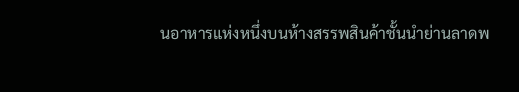นอาหารแห่งหนึ่งบนห้างสรรพสินค้าชั้นนำย่านลาดพ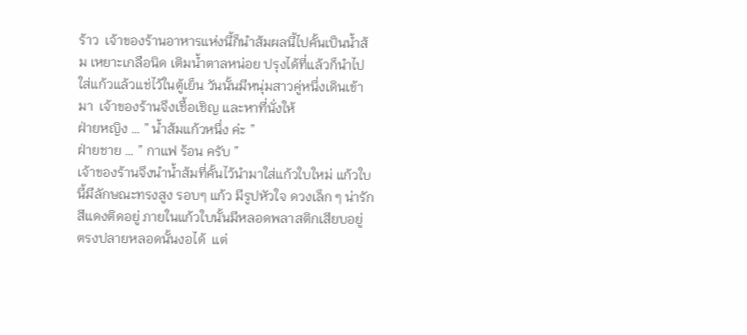ร้าว  เจ้าของร้านอาหารแห่งนี้ก็นำส้มผลนี้ไปคั้นเป็นน้ำส้ม เหยาะเกลือนิด เติมน้ำตาลหน่อย ปรุงได้ที่แล้วก็นำไปใส่แก้วแล้วแช่ไว้ในตู้เย็น วันนั้นมีหนุ่มสาวคู่หนึ่งเดินเข้ามา  เจ้าของร้านจึงเชื้อเชิญ และหาที่นั่งให้
ฝ่ายหญิง … ” น้ำส้มแก้วหนึ่ง ค่ะ ”
ฝ่ายชาย … ” กาแฟ ร้อน ครับ ”
เจ้าของร้านจึงนำน้ำส้มที่คั้นไว้นำมาใส่แก้วใบใหม่ แก้วใบนี้มีลักษณะทรงสูง รอบๆ แก้ว มีรูปหัวใจ ดวงเล็ก ๆ น่ารัก สีแดงติดอยู่ ภายในแก้วใบนั้นมีหลอดพลาสติกเสียบอยู่ ตรงปลายหลอดนั้นงอได้  แต่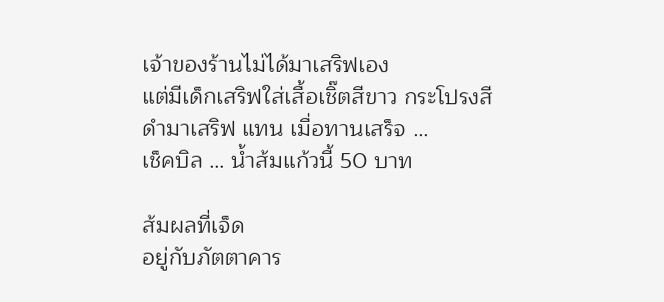เจ้าของร้านไม่ได้มาเสริฟเอง
แต่มีเด็กเสริฟใส่เสื้อเชิ๊ตสีขาว กระโปรงสีดำมาเสริฟ แทน เมื่อทานเสร็จ …
เช็คบิล … น้ำส้มแก้วนี้ 50 บาท

ส้มผลที่เจ็ด
อยู่กับภัตตาคาร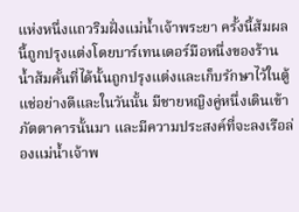แห่งหนึ่งแถวริมฝั่งแม่น้ำเจ้าพระยา ครั้งนี้ส้มผลนี้ถูกปรุงแต่งโดยบาร์เทนเดอร์มือหนึ่งของร้าน น้ำส้มคั้นที่ได้นั้นถูกปรุงแต่งและเก็บรักษาไว้ในตู้แช่อย่างดีและในวันนั้น มีชายหญิงคู่หนึ่งเดินเข้าภัตตาคารนั้นมา และมีความประสงค์ที่จะลงเรือล่องแม่น้ำเจ้าพ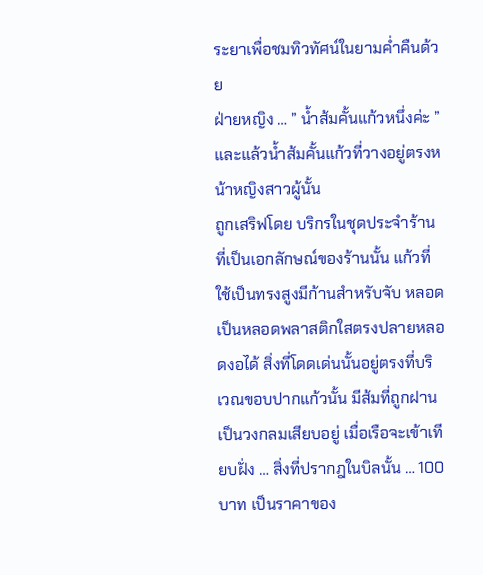ระยาเพื่อชมทิวทัศน์ในยามค่ำคืนด้วย
ฝ่ายหญิง … ” น้ำส้มคั้นแก้วหนึ่งค่ะ ”
และแล้วน้ำส้มคั้นแก้วที่วางอยู่ตรงหน้าหญิงสาวผู้นั้น
ถูกเสริฟโดย บริกรในชุดประจำร้านที่เป็นเอกลักษณ์ของร้านนั้น แก้วที่ใช้เป็นทรงสูงมีก้านสำหรับจับ หลอดเป็นหลอดพลาสติกใสตรงปลายหลอดงอได้ สิ่งที่โดดเด่นนั้นอยู่ตรงที่บริเวณขอบปากแก้วนั้น มีส้มที่ถูกฝานเป็นวงกลมเสียบอยู่ เมื่อเรือจะเข้าเทียบฝั่ง … สิ่งที่ปรากฎในบิลนั้น … 100 บาท เป็นราคาของ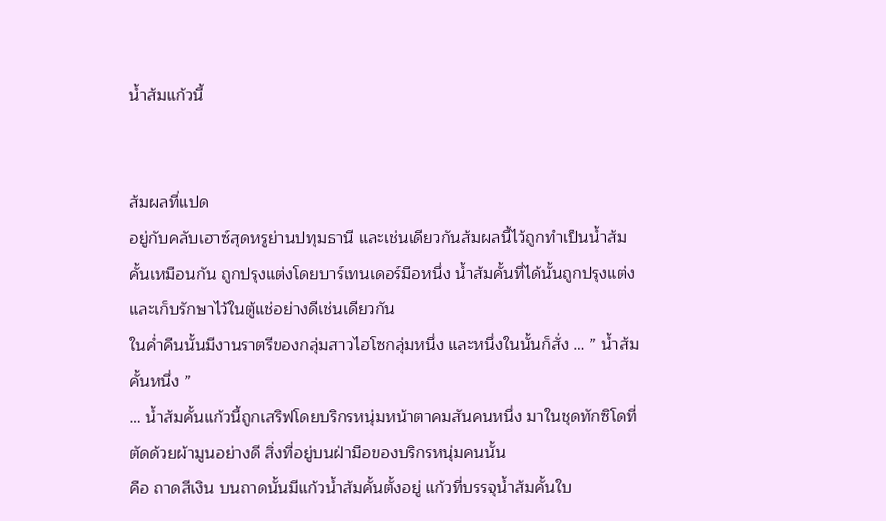น้ำส้มแก้วนี้


ส้มผลที่แปด
อยู่กับคลับเฮาซ์สุดหรูย่านปทุมธานี และเช่นเดียวกันส้มผลนี้ไว้ถูกทำเป็นน้ำส้มคั้นเหมือนกัน ถูกปรุงแต่งโดยบาร์เทนเดอร์มือหนึ่ง น้ำส้มคั้นที่ได้นั้นถูกปรุงแต่ง และเก็บรักษาไว้ในตู้แช่อย่างดีเช่นเดียวกัน
ในค่ำคืนนั้นมีงานราตรีของกลุ่มสาวไฮโซกลุ่มหนึ่ง และหนึ่งในนั้นก็สั่ง … ” น้ำส้มคั้นหนึ่ง ”
… น้ำส้มคั้นแก้วนี้ถูกเสริฟโดยบริกรหนุ่มหน้าตาคมสันคนหนึ่ง มาในชุดทักซิโดที่ตัดด้วยผ้ามูนอย่างดี สิ่งที่อยู่บนฝ่ามือของบริกรหนุ่มคนนั้น
คือ ถาดสีเงิน บนถาดนั้นมีแก้วน้ำส้มคั้นตั้งอยู่ แก้วที่บรรจุน้ำส้มคั้นใบ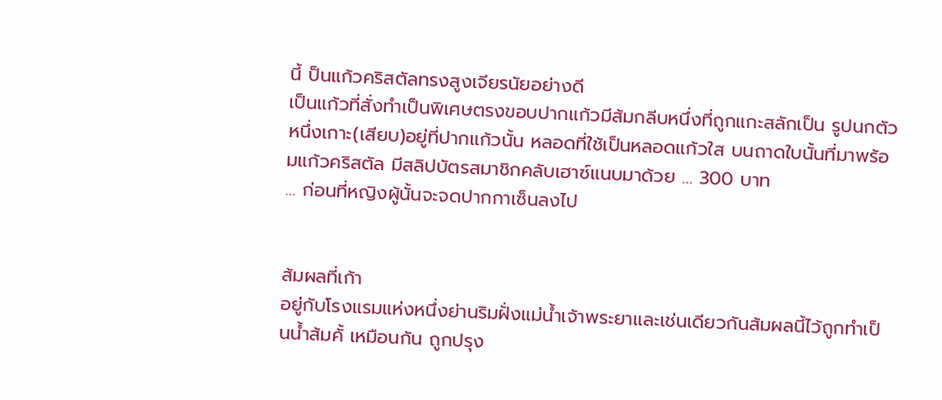นี้ ป็นแก้วคริสตัลทรงสูงเจียรนัยอย่างดี
เป็นแก้วที่สั่งทำเป็นพิเศษตรงขอบปากแก้วมีส้มกลีบหนึ่งที่ถูกแกะสลักเป็น รูปนกตัวหนึ่งเกาะ(เสียบ)อยู่ที่ปากแก้วนั้น หลอดที่ใช้เป็นหลอดแก้วใส บนถาดใบนั้นที่มาพร้อมแก้วคริสตัล มีสลิปบัตรสมาชิกคลับเฮาซ์แนบมาด้วย … 300 บาท
… ก่อนที่หญิงผู้นั้นจะจดปากกาเซ็นลงไป


ส้มผลที่เก้า
อยู่กับโรงแรมแห่งหนึ่งย่านริมฝั่งแม่น้ำเจ้าพระยาและเช่นเดียวกันส้มผลนี้ไว้ถูกทำเป็นน้ำส้มคั้ เหมือนกัน ถูกปรุง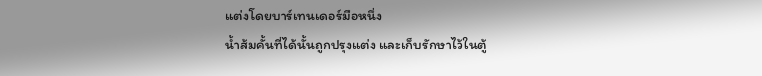แต่งโดยบาร์เทนเดอร์มือหนึ่ง
น้ำส้มคั้นที่ได้นั้นถูกปรุงแต่ง และเก็บรักษาไว้ในตู้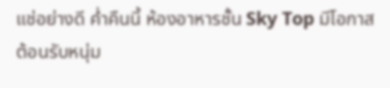แช่อย่างดี ค่ำคืนนี้ ห้องอาหารชั้น Sky Top มีโอกาสต้อนรับหนุ่ม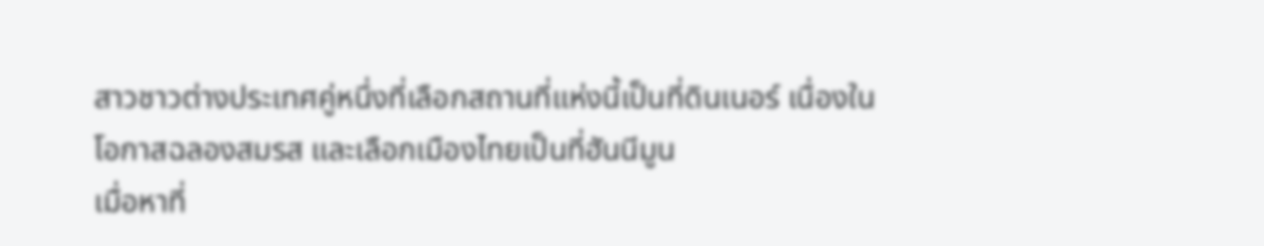สาวชาวต่างประเทศคู่หนึ่งที่เลือกสถานที่แห่งนี้เป็นที่ดินเนอร์ เนื่องในโอกาสฉลองสมรส และเลือกเมืองไทยเป็นที่ฮันนีมูน
เมื่อหาที่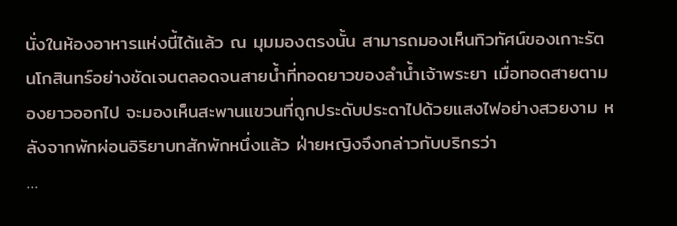นั่งในห้องอาหารแห่งนี้ได้แล้ว ณ มุมมองตรงนั้น สามารถมองเห็นทิวทัศน์ของเกาะรัตนโกสินทร์อย่างชัดเจนตลอดจนสายน้ำที่ทอดยาวของลำน้ำเจ้าพระยา เมื่อทอดสายตามองยาวออกไป จะมองเห็นสะพานแขวนที่ถูกประดับประดาไปด้วยแสงไฟอย่างสวยงาม หลังจากพักผ่อนอิริยาบทสักพักหนึ่งแล้ว ฝ่ายหญิงจึงกล่าวกับบริกรว่า
…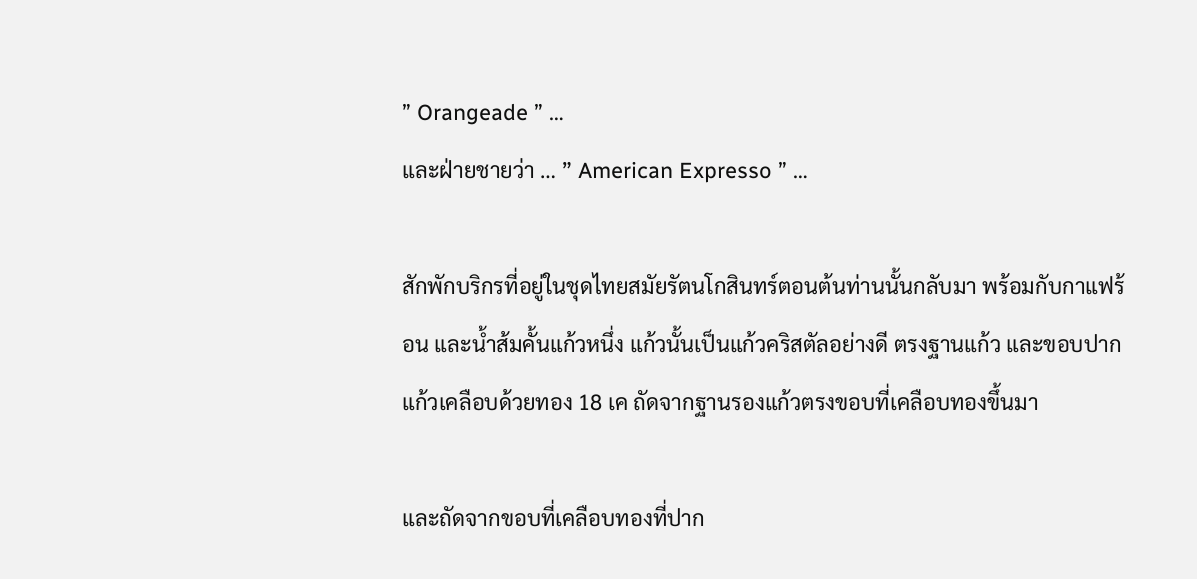” Orangeade ” …
และฝ่ายชายว่า … ” American Expresso ” …

สักพักบริกรที่อยู่ในชุดไทยสมัยรัตนโกสินทร์ตอนต้นท่านนั้นกลับมา พร้อมกับกาแฟร้อน และน้ำส้มคั้นแก้วหนึ่ง แก้วนั้นเป็นแก้วคริสตัลอย่างดี ตรงฐานแก้ว และขอบปากแก้วเคลือบด้วยทอง 18 เค ถัดจากฐานรองแก้วตรงขอบที่เคลือบทองขึ้นมา

และถัดจากขอบที่เคลือบทองที่ปาก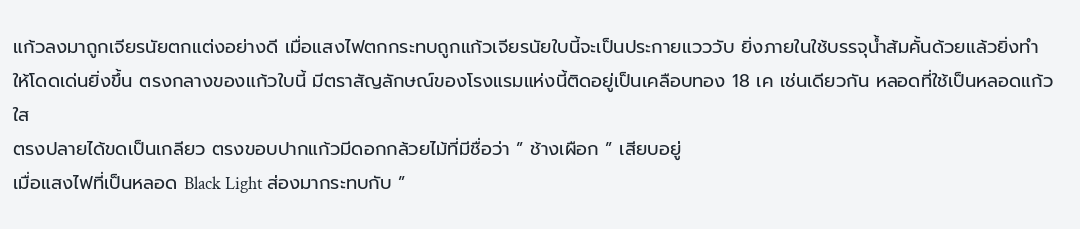แก้วลงมาถูกเจียรนัยตกแต่งอย่างดี เมื่อแสงไฟตกกระทบถูกแก้วเจียรนัยใบนี้จะเป็นประกายแวววับ ยิ่งภายในใช้บรรจุน้ำส้มคั้นด้วยแล้วยิ่งทำให้โดดเด่นยิ่งขึ้น ตรงกลางของแก้วใบนี้ มีตราสัญลักษณ์ของโรงแรมแห่งนี้ติดอยู่เป็นเคลือบทอง 18 เค เช่นเดียวกัน หลอดที่ใช้เป็นหลอดแก้วใส
ตรงปลายได้ขดเป็นเกลียว ตรงขอบปากแก้วมีดอกกล้วยไม้ที่มีชื่อว่า ” ช้างเผือก ” เสียบอยู่
เมื่อแสงไฟที่เป็นหลอด Black Light ส่องมากระทบกับ ”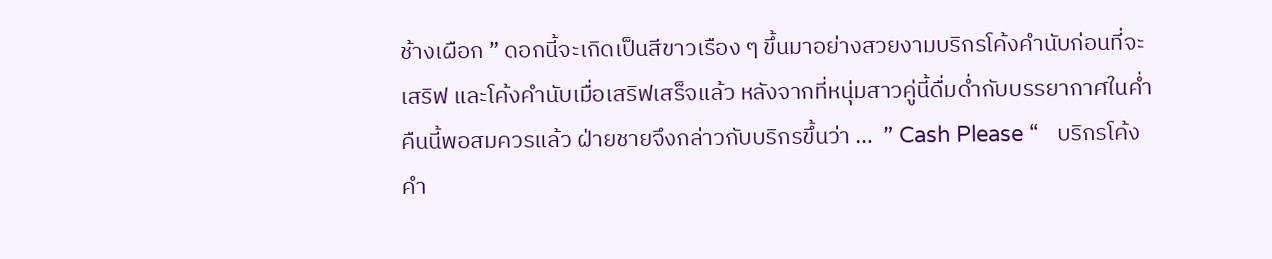ช้างเผือก ” ดอกนี้จะเกิดเป็นสีขาวเรือง ๆ ขึ้นมาอย่างสวยงามบริกรโค้งคำนับก่อนที่จะเสริฟ และโค้งคำนับเมื่อเสริฟเสร็จแล้ว หลังจากที่หนุ่มสาวคู่นี้ดื่มด่ำกับบรรยากาศในค่ำคืนนี้พอสมควรแล้ว ฝ่ายชายจึงกล่าวกับบริกรขึ้นว่า …  ” Cash Please “   บริกรโค้งคำ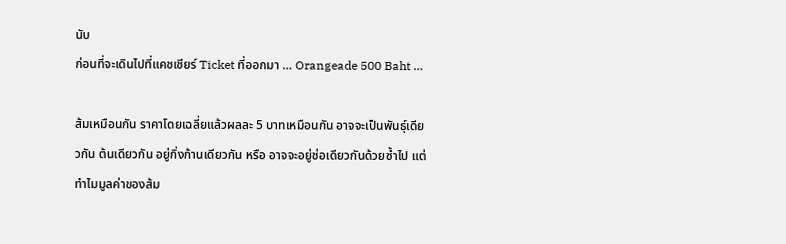นับ
ก่อนที่จะเดินไปที่แคชเชียร์ Ticket ที่ออกมา … Orangeade 500 Baht …

ส้มเหมือนกัน ราคาโดยเฉลี่ยแล้วผลละ 5 บาทเหมือนกัน อาจจะเป็นพันธุ์เดียวกัน ต้นเดียวกัน อยู่กิ่งก้านเดียวกัน หรือ อาจจะอยู่ช่อเดียวกันด้วยซ้ำไป แต่ทำไมมูลค่าของส้ม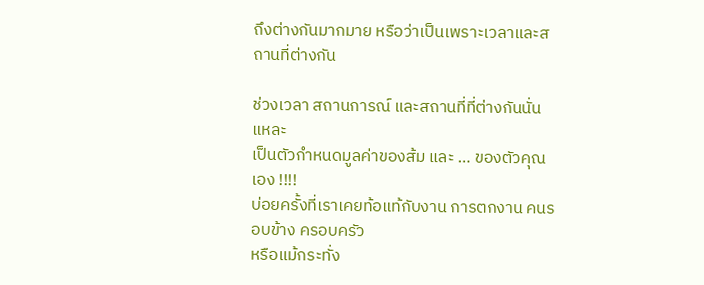ถึงต่างกันมากมาย หรือว่าเป็นเพราะเวลาและสถานที่ต่างกัน

ช่วงเวลา สถานการณ์ และสถานที่ที่ต่างกันนั่นแหละ
เป็นตัวกำหนดมูลค่าของส้ม และ … ของตัวคุณเอง !!!!
บ่อยครั้งที่เราเคยท้อแท้กับงาน การตกงาน คนรอบข้าง ครอบครัว
หรือแม้กระทั่ง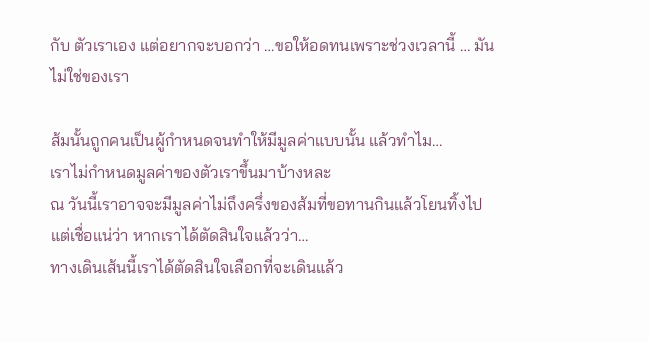กับ ตัวเราเอง แต่อยากจะบอกว่า …ขอให้อดทนเพราะช่วงเวลานี้ … มันไม่ใช่ของเรา

ส้มนั้นถูกคนเป็นผู้กำหนดจนทำให้มีมูลค่าแบบนั้น แล้วทำไม…
เราไม่กำหนดมูลค่าของตัวเราขึ้นมาบ้างหละ
ณ วันนี้เราอาจจะมีมูลค่าไม่ถึงครึ่งของส้มที่ขอทานกินแล้วโยนทิ้งไป
แต่เชื่อแน่ว่า หากเราได้ตัดสินใจแล้วว่า…
ทางเดินเส้นนี้เราได้ตัดสินใจเลือกที่จะเดินแล้ว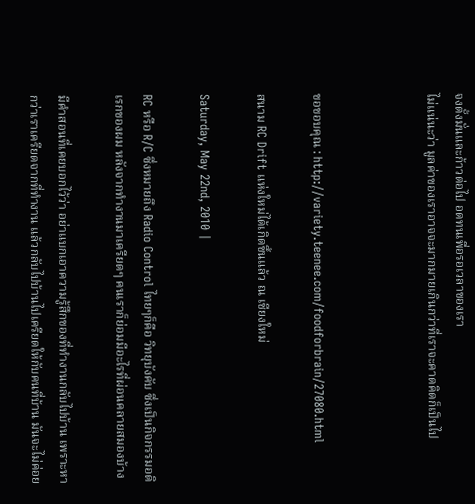จงตั้งมั่นและก้าวต่อไป อดทนเพื่อรอเวลาของเรา
ไม่แน่นะว่า มูลค่าของเราอาจจะมากมายเกินกว่าที่เราจะคาดคิดก็เป็นไป



ขอขอบคุณ : http://variety.teenee.com/foodforbrain/27080.html

สนาม RC Drift แห่งใหม่ได้เกิดขึ้นแล้ว ณ เชียงใหม่

Saturday, May 22nd, 2010 |

RC หรือ R/C ซึ่งหมายถึง Radio Control ไทยๆก็คือ วิทยุบังคับ ซึ่งเป็นกิจกรรมอดิเรกของผม หลังจากทำงานมาเครียดๆ คนเราก็ย่อมมีอะไรที่ผ่อนคลายสมองบ้าง

มีคำสอนที่เคยบอกไว้ว่า อย่าแบกเอาความรู้สึกของที่ทำงานกลับไปบ้าน เพราะหากว่าเราเครียดจากที่ทำงาน แล้วกลับไปบ้านไปเครียดให้กับคนที่บ้าน มันจะไม่ค่อย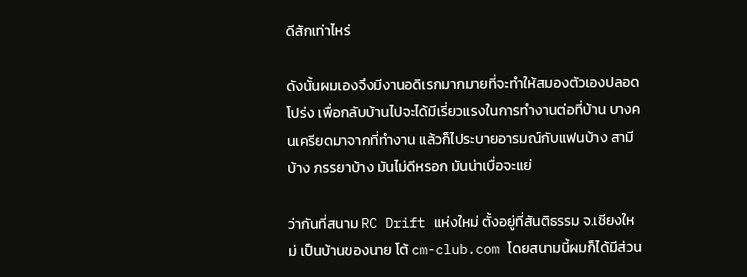ดีสักเท่าไหร่

ดังนั้นผมเองจึงมีงานอดิเรกมากมายที่จะทำให้สมองตัวเองปลอดโปร่ง เพื่อกลับบ้านไปจะได้มีเรี่ยวแรงในการทำงานต่อที่บ้าน บางคนเครียดมาจากที่ทำงาน แล้วก็ไประบายอารมณ์กับแฟนบ้าง สามีบ้าง ภรรยาบ้าง มันไม่ดีหรอก มันน่าเบื่อจะแย่

ว่ากันที่สนาม RC Drift แห่งใหม่ ตั้งอยู่ที่สันติธรรม จ.เชียงใหม่ เป็นบ้านของนาย โต้ cm-club.com โดยสนามนี้ผมก็ได้มีส่วน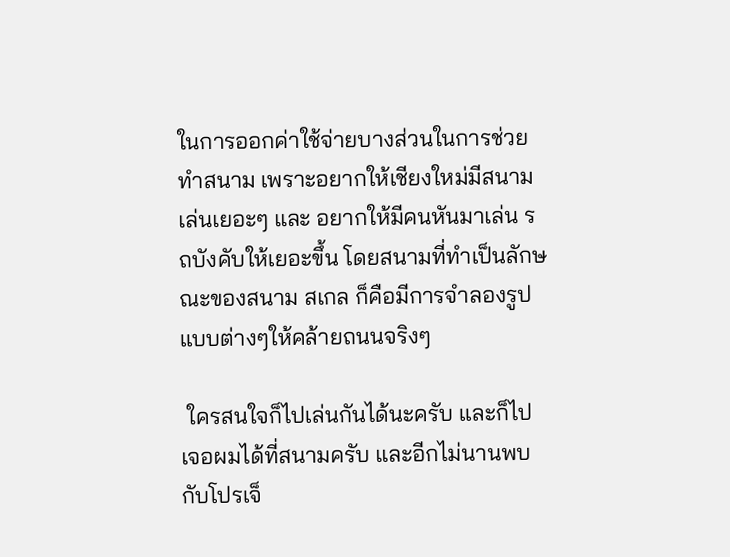ในการออกค่าใช้จ่ายบางส่วนในการช่วยทำสนาม เพราะอยากให้เชียงใหม่มีสนามเล่นเยอะๆ และ อยากให้มีคนหันมาเล่น รถบังคับให้เยอะขึ้น โดยสนามที่ทำเป็นลักษณะของสนาม สเกล ก็คือมีการจำลองรูปแบบต่างๆให้คล้ายถนนจริงๆ

 ใครสนใจก็ไปเล่นกันได้นะครับ และก็ไปเจอผมได้ที่สนามครับ และอีกไม่นานพบกับโปรเจ็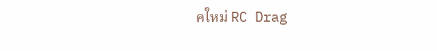คใหม่ RC Drag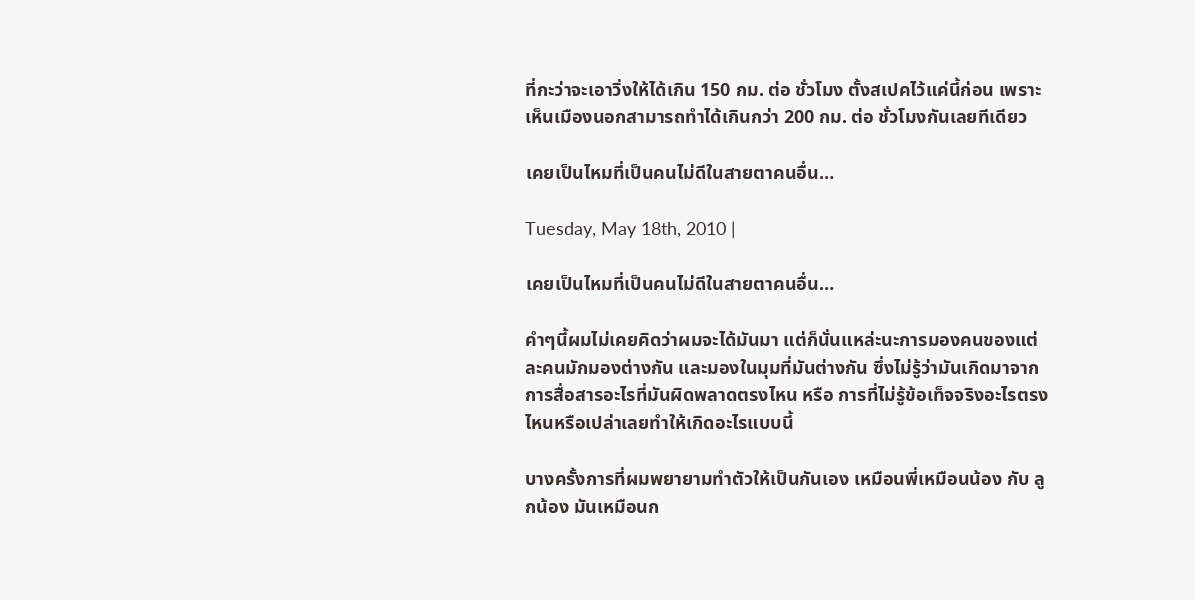ที่กะว่าจะเอาวิ่งให้ได้เกิน 150 กม. ต่อ ชั่วโมง ตั้งสเปคไว้แค่นี้ก่อน เพราะเห็นเมืองนอกสามารถทำได้เกินกว่า 200 กม. ต่อ ชั่วโมงกันเลยทีเดียว

เคยเป็นไหมที่เป็นคนไม่ดีในสายตาคนอื่น…

Tuesday, May 18th, 2010 |

เคยเป็นไหมที่เป็นคนไม่ดีในสายตาคนอื่น…

คำๆนี้ผมไม่เคยคิดว่าผมจะได้มันมา แต่ก็นั่นแหล่ะนะการมองคนของแต่ละคนมักมองต่างกัน และมองในมุมที่มันต่างกัน ซึ่งไม่รู้ว่ามันเกิดมาจากการสื่อสารอะไรที่มันผิดพลาดตรงไหน หรือ การที่ไม่รู้ข้อเท็จจริงอะไรตรงไหนหรือเปล่าเลยทำให้เกิดอะไรแบบนี้

บางครั้งการที่ผมพยายามทำตัวให้เป็นกันเอง เหมือนพี่เหมือนน้อง กับ ลูกน้อง มันเหมือนก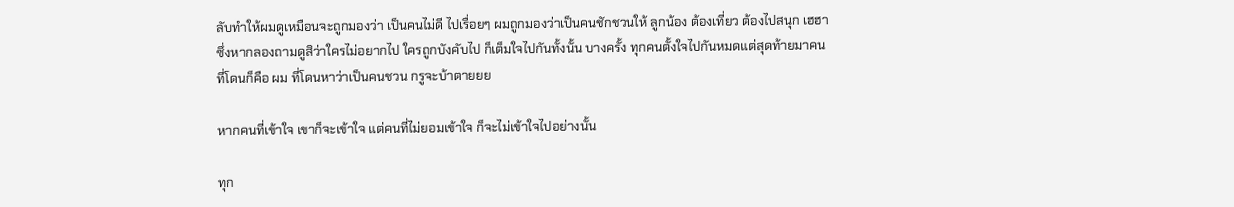ลับทำให้ผมดูเหมือนจะถูกมองว่า เป็นคนไม่ดี ไปเรื่อยๆ ผมถูกมองว่าเป็นคนชักชวนให้ ลูกน้อง ต้องเที่ยว ต้องไปสนุก เฮฮา ซึ่งหากลองถามดูสิว่าใครไม่อยากไป ใครถูกบังคับไป ก็เต็มใจไปกันทั้งนั้น บางครั้ง ทุกคนตั้งใจไปกันหมดแต่สุดท้ายมาคนที่โดนก็คือ ผม ที่โดนหาว่าเป็นคนชวน กรูจะบ้าตายยย

หากคนที่เข้าใจ เขาก็จะเข้าใจ แต่คนที่ไม่ยอมเข้าใจ ก็จะไม่เข้าใจไปอย่างนั้น

ทุก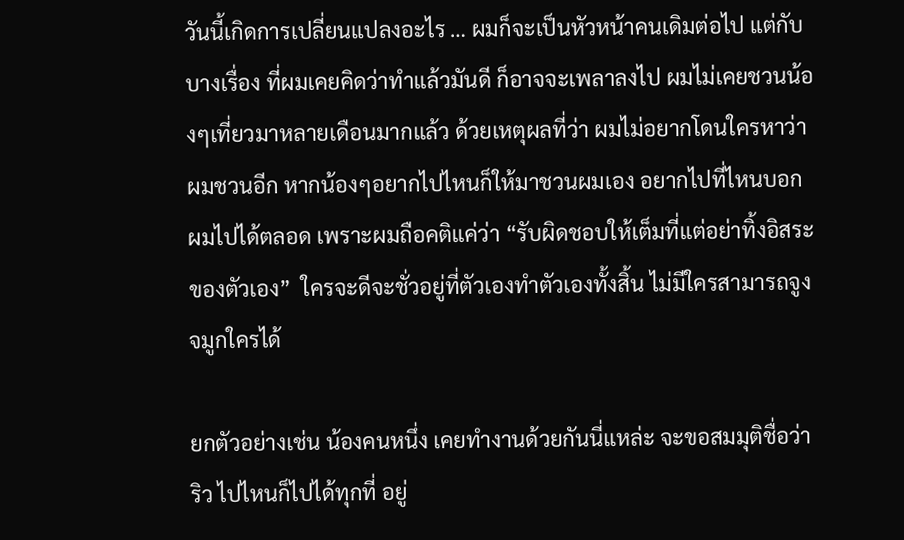วันนี้เกิดการเปลี่ยนแปลงอะไร … ผมก็จะเป็นหัวหน้าคนเดิมต่อไป แต่กับบางเรื่อง ที่ผมเคยคิดว่าทำแล้วมันดี ก็อาจจะเพลาลงไป ผมไม่เคยชวนน้องๆเที่ยวมาหลายเดือนมากแล้ว ด้วยเหตุผลที่ว่า ผมไม่อยากโดนใครหาว่าผมชวนอีก หากน้องๆอยากไปไหนก็ให้มาชวนผมเอง อยากไปที่ไหนบอก ผมไปได้ตลอด เพราะผมถือคติแค่ว่า “รับผิดชอบให้เต็มที่แต่อย่าทิ้งอิสระของตัวเอง”  ใครจะดีจะชั่วอยู่ที่ตัวเองทำตัวเองทั้งสิ้น ไม่มีใครสามารถจูงจมูกใครได้

ยกตัวอย่างเช่น น้องคนหนึ่ง เคยทำงานด้วยกันนี่แหล่ะ จะขอสมมุติชื่อว่า ริว ไปไหนก็ไปได้ทุกที่ อยู่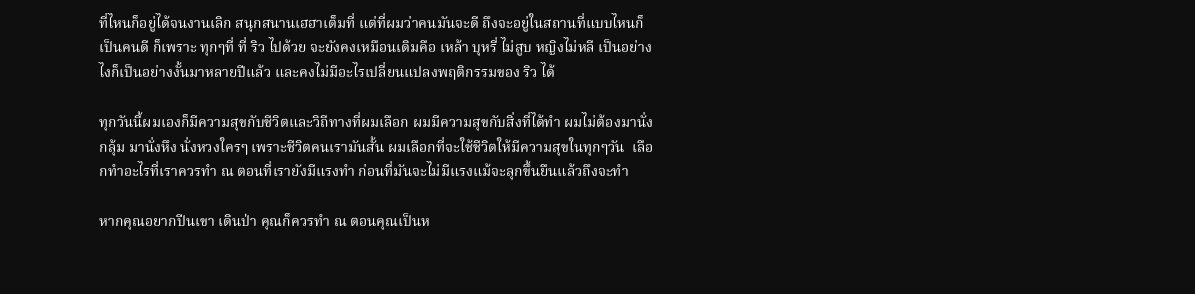ที่ไหนก็อยู่ได้จนงานเลิก สนุกสนานเฮฮาเต็มที่ แต่ที่ผมว่าคนมันจะดี ถึงจะอยู่ในสถานที่แบบไหนก็เป็นคนดี ก็เพราะ ทุกๆที่ ที่ ริว ไปด้วย จะยังคงเหมือนเดิมคือ เหล้า บุหรี่ ไม่สูบ หญิงไม่หลี เป็นอย่างไงก็เป็นอย่างงั้นมาหลายปีแล้ว และคงไม่มีอะไรเปลี่ยนแปลงพฤติกรรมของ ริว ได้

ทุกวันนี้ผมเองก็มีความสุขกับชีวิตและวิถีทางที่ผมเลือก ผมมีความสุขกับสิ่งที่ได้ทำ ผมไม่ต้องมานั่งกลุ้ม มานั่งหึง นั่งหวงใครๆ เพราะชีวิตคนเรามันสั้น ผมเลือกที่จะใช้ชีวิตให้มีความสุขในทุกๆวัน  เลือกทำอะไรที่เราควรทำ ณ ตอนที่เรายังมีแรงทำ ก่อนที่มันจะไม่มีแรงแม้จะลุกขึ้นยืนแล้วถึงจะทำ

หากคุณอยากปีนเขา เดินป่า คุณก็ควรทำ ณ ตอนคุณเป็นห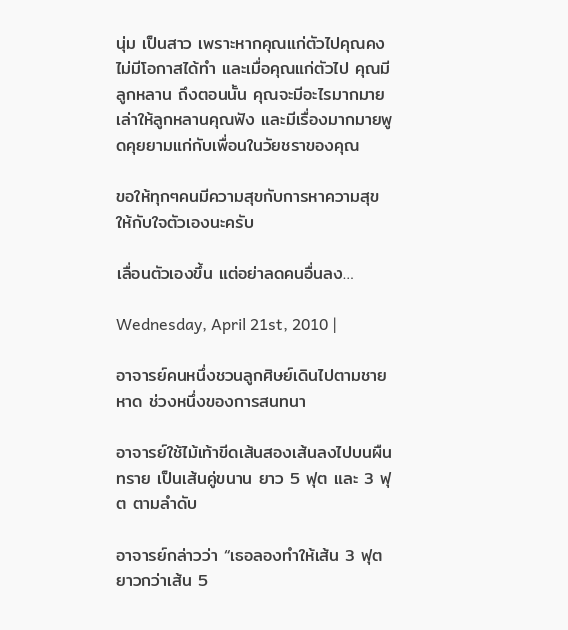นุ่ม เป็นสาว เพราะหากคุณแก่ตัวไปคุณคงไม่มีโอกาสได้ทำ และเมื่อคุณแก่ตัวไป คุณมีลูกหลาน ถึงตอนนั้น คุณจะมีอะไรมากมายเล่าให้ลูกหลานคุณฟัง และมีเรื่องมากมายพูดคุยยามแก่กับเพื่อนในวัยชราของคุณ

ขอให้ทุกๆคนมีความสุขกับการหาความสุขให้กับใจตัวเองนะครับ

เลื่อนตัวเองขึ้น แต่อย่าลดคนอื่นลง…

Wednesday, April 21st, 2010 |

อาจารย์คนหนึ่งชวนลูกศิษย์เดินไปตามชายหาด ช่วงหนึ่งของการสนทนา

อาจารย์ใช้ไม้เท้าขีดเส้นสองเส้นลงไปบนผืนทราย เป็นเส้นคู่ขนาน ยาว 5 ฟุต และ 3 ฟุต ตามลำดับ

อาจารย์กล่าวว่า “เธอลองทำให้เส้น 3 ฟุต ยาวกว่าเส้น 5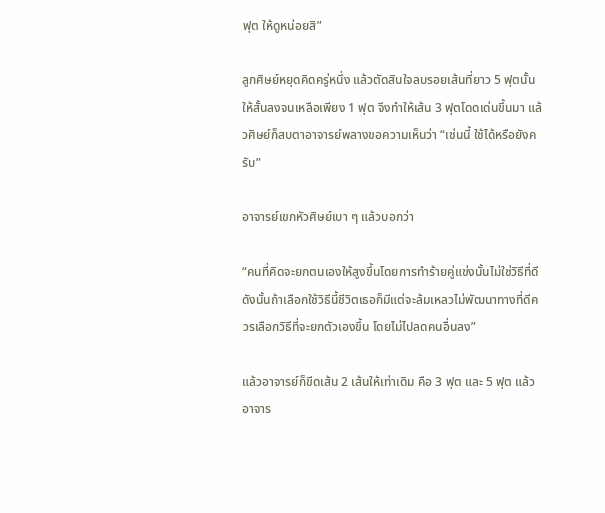ฟุต ให้ดูหน่อยสิ”

ลูกศิษย์หยุดคิดครู่หนึ่ง แล้วตัดสินใจลบรอยเส้นที่ยาว 5 ฟุตนั้นให้สั้นลงจนเหลือเพียง 1 ฟุต จึงทำให้เส้น 3 ฟุตโดดเด่นขึ้นมา แล้วศิษย์ก็สบตาอาจารย์พลางขอความเห็นว่า “เช่นนี้ ใช้ได้หรือยังครับ”

อาจารย์เขกหัวศิษย์เบา ๆ แล้วบอกว่า

“คนที่คิดจะยกตนเองให้สูงขึ้นโดยการทำร้ายคู่แข่งนั้นไม่ใช่วิธีที่ดี ดังนั้นถ้าเลือกใช้วิธีนี้ชีวิตเธอก็มีแต่จะล้มเหลวไม่พัฒนาทางที่ดีควรเลือกวิธีที่จะยกตัวเองขึ้น โดยไม่ไปลดคนอื่นลง”

แล้วอาจารย์ก็ขีดเส้น 2 เส้นให้เท่าเดิม คือ 3 ฟุต และ 5 ฟุต แล้วอาจาร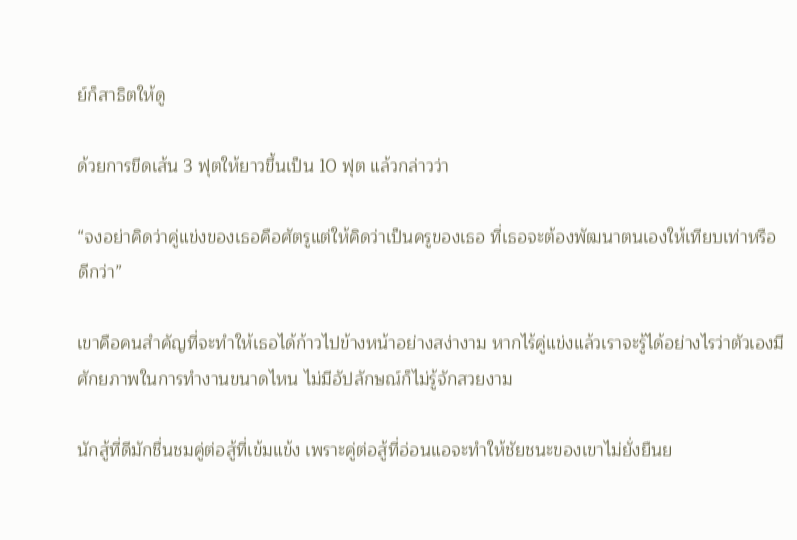ย์ก็สาธิตให้ดู

ด้วยการขีดเส้น 3 ฟุตให้ยาวขึ้นเป็น 10 ฟุต แล้วกล่าวว่า

“จงอย่าคิดว่าคู่แข่งของเธอคือศัตรูแต่ให้คิดว่าเป็นครูของเธอ ที่เธอจะต้องพัฒนาตนเองให้เทียบเท่าหรือดีกว่า”

เขาคือคนสำคัญที่จะทำให้เธอได้ก้าวไปข้างหน้าอย่างสง่างาม หากไร้คู่แข่งแล้วเราจะรู้ได้อย่างไรว่าตัวเองมีศักยภาพในการทำงานขนาดไหน ไม่มีอัปลักษณ์ก็ไม่รู้จักสวยงาม

นักสู้ที่ดีมักชื่นชมคู่ต่อสู้ที่เข้มแข้ง เพราะคู่ต่อสู้ที่อ่อนแอจะทำให้ชัยชนะของเขาไม่ยั่งยืนย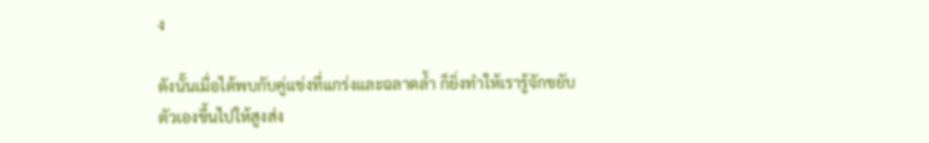ง

ดังนั้นเมื่อได้พบกับคู่แข่งที่แกร่งและฉลาดล้ำ ก็ยิ่งทำให้เรารู้จักขยับตัวเองขึ้นไปให้สูงส่ง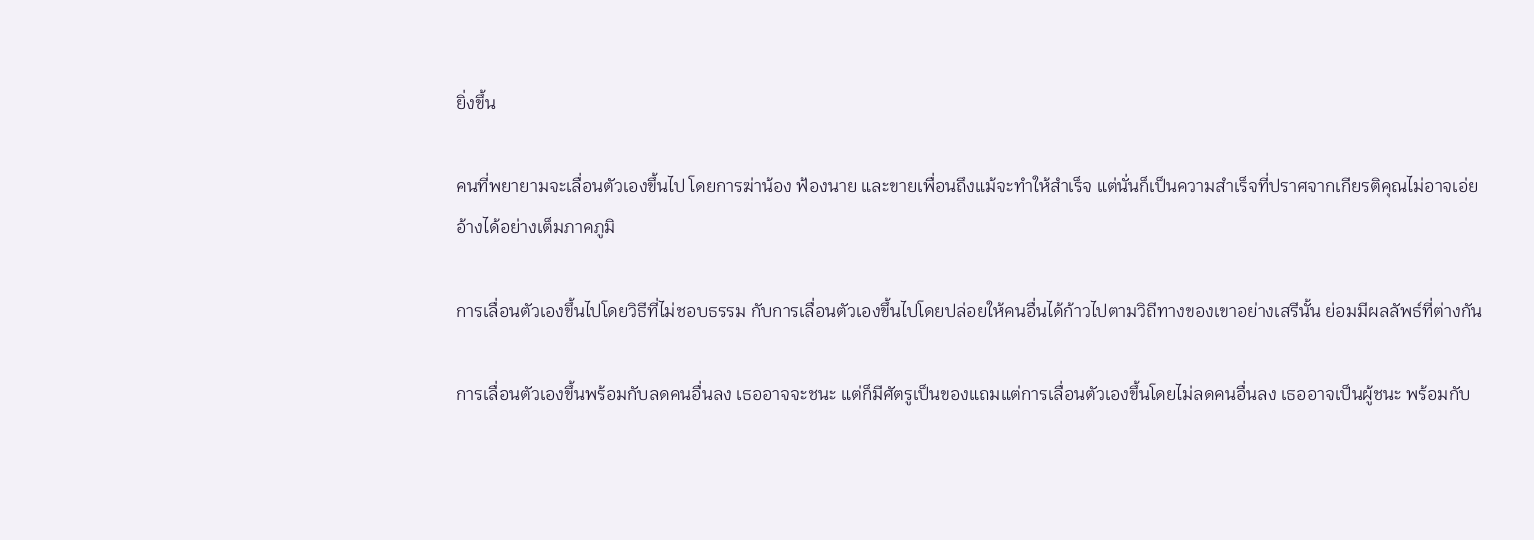ยิ่งขึ้น

คนที่พยายามจะเลื่อนตัวเองขึ้นไป โดยการฆ่าน้อง ฟ้องนาย และขายเพื่อนถึงแม้จะทำให้สำเร็จ แต่นั่นก็เป็นความสำเร็จที่ปราศจากเกียรติคุณไม่อาจเอ่ยอ้างได้อย่างเต็มภาคภูมิ

การเลื่อนตัวเองขึ้นไปโดยวิธีที่ไม่ชอบธรรม กับการเลื่อนตัวเองขึ้นไปโดยปล่อยให้คนอื่นได้ก้าวไปตามวิถีทางของเขาอย่างเสรีนั้น ย่อมมีผลลัพธ์ที่ต่างกัน

การเลื่อนตัวเองขึ้นพร้อมกับลดคนอื่นลง เธออาจจะชนะ แต่ก็มีศัตรูเป็นของแถมแต่การเลื่อนตัวเองขึ้นโดยไม่ลดคนอื่นลง เธออาจเป็นผู้ชนะ พร้อมกับ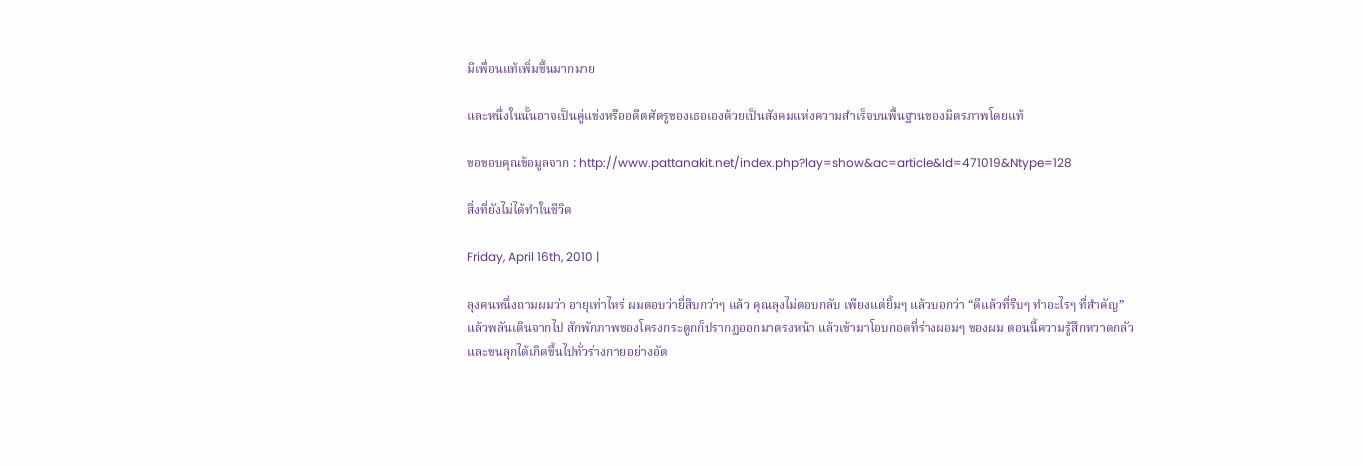มีเพื่อนแท้เพิ่มขึ้นมากมาย

และหนึ่งในนั้นอาจเป็นคู่แข่งหรืออดีตศัตรูของเธอเองด้วยเป็นสังคมแห่งความสำเร็จบนพื้นฐานของมิตรภาพโดยแท้

ขอขอบคุณข้อมูลจาก : http://www.pattanakit.net/index.php?lay=show&ac=article&Id=471019&Ntype=128

สิ่งที่ยังไม่ได้ทำในชีวิต

Friday, April 16th, 2010 |

ลุงคนหนึ่งถามผมว่า อายุเท่าไหร่ ผมตอบว่ายี่สิบกว่าๆ แล้ว คุณลุงไม่ตอบกลับ เพียงแต่ยิ้มๆ แล้วบอกว่า “ดีแล้วที่รีบๆ ทำอะไรๆ ที่สำคัญ” แล้วพลันเดินจากไป สักพักภาพของโครงกระดูกก็ปรากฏออกมาตรงหน้า แล้วเข้ามาโอบกอดที่ร่างผอมๆ ของผม ตอนนี้ความรู้สึกหวาดกลัวและขนลุกได้เกิดขึ้นไปทั่วร่างกายอย่างอัต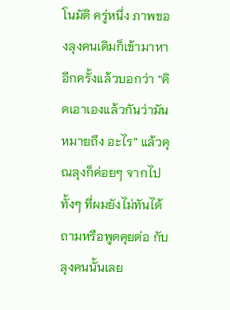โนมัติ ครู่หนึ่ง ภาพของลุงคนเดิมก็เข้ามาหาอีกครั้งแล้วบอกว่า “คิดเอาเองแล้วกันว่ามันหมายถึง อะไร” แล้วคุณลุงก็ค่อยๆ จากไป ทั้งๆ ที่ผมยังไม่ทันได้ถามหรือพูดคุยต่อ กับลุงคนนั้นเลย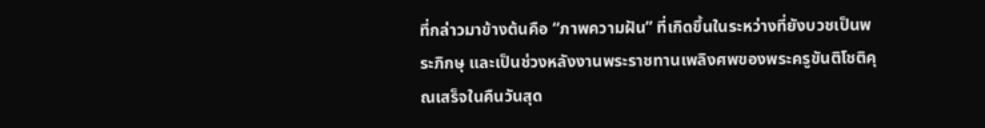ที่กล่าวมาข้างต้นคือ “ภาพความฝัน” ที่เกิดขึ้นในระหว่างที่ยังบวชเป็นพระภิกษุ และเป็นช่วงหลังงานพระราชทานเพลิงศพของพระครูขันติโชติคุณเสร็จในคืนวันสุด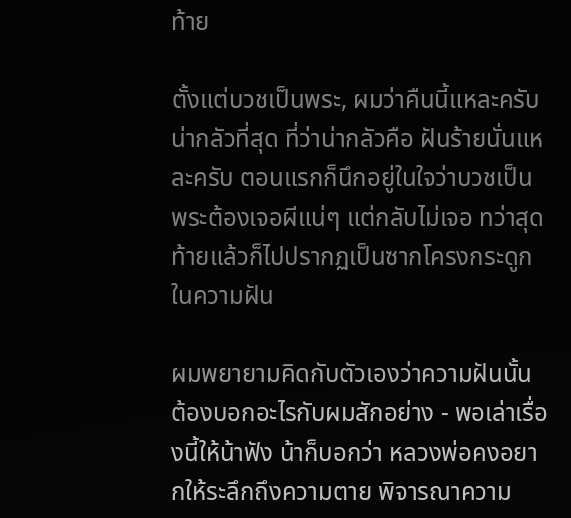ท้าย

ตั้งแต่บวชเป็นพระ, ผมว่าคืนนี้แหละครับ น่ากลัวที่สุด ที่ว่าน่ากลัวคือ ฝันร้ายนั่นแหละครับ ตอนแรกก็นึกอยู่ในใจว่าบวชเป็นพระต้องเจอผีแน่ๆ แต่กลับไม่เจอ ทว่าสุดท้ายแล้วก็ไปปรากฏเป็นซากโครงกระดูกในความฝัน

ผมพยายามคิดกับตัวเองว่าความฝันนั้น ต้องบอกอะไรกับผมสักอย่าง - พอเล่าเรื่องนี้ให้น้าฟัง น้าก็บอกว่า หลวงพ่อคงอยากให้ระลึกถึงความตาย พิจารณาความ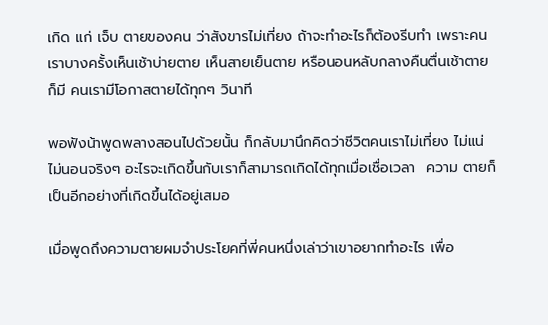เกิด แก่ เจ็บ ตายของคน ว่าสังขารไม่เที่ยง ถ้าจะทำอะไรก็ต้องรีบทำ เพราะคนเราบางครั้งเห็นเช้าบ่ายตาย เห็นสายเย็นตาย หรือนอนหลับกลางคืนตื่นเช้าตายก็มี คนเรามีโอกาสตายได้ทุกๆ วินาที

พอฟังน้าพูดพลางสอนไปด้วยนั้น ก็กลับมานึกคิดว่าชีวิตคนเราไม่เที่ยง ไม่แน่ไม่นอนจริงๆ อะไรจะเกิดขึ้นกับเราก็สามารถเกิดได้ทุกเมื่อเชื่อเวลา  ความ ตายก็เป็นอีกอย่างที่เกิดขึ้นได้อยู่เสมอ

เมื่อพูดถึงความตายผมจำประโยคที่พี่คนหนึ่งเล่าว่าเขาอยากทำอะไร เพื่อ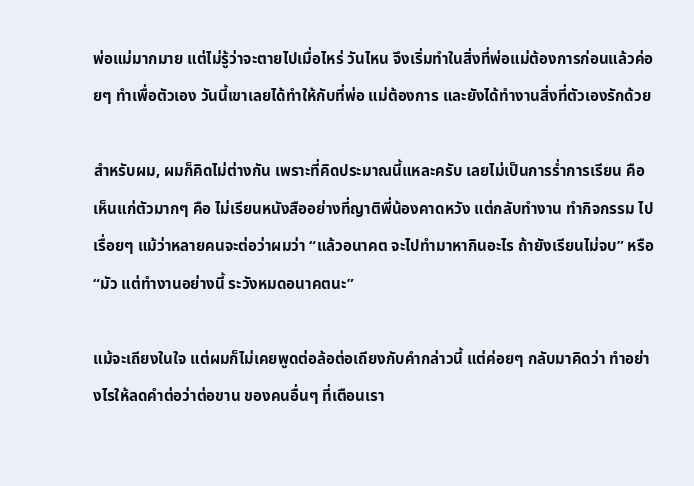พ่อแม่มากมาย แต่ไม่รู้ว่าจะตายไปเมื่อไหร่ วันไหน จึงเริ่มทำในสิ่งที่พ่อแม่ต้องการก่อนแล้วค่อยๆ ทำเพื่อตัวเอง วันนี้เขาเลยได้ทำให้กับที่พ่อ แม่ต้องการ และยังได้ทำงานสิ่งที่ตัวเองรักด้วย

สำหรับผม, ผมก็คิดไม่ต่างกัน เพราะที่คิดประมาณนี้แหละครับ เลยไม่เป็นการร่ำการเรียน คือ เห็นแก่ตัวมากๆ คือ ไม่เรียนหนังสืออย่างที่ญาติพี่น้องคาดหวัง แต่กลับทำงาน ทำกิจกรรม ไปเรื่อยๆ แม้ว่าหลายคนจะต่อว่าผมว่า “แล้วอนาคต จะไปทำมาหากินอะไร ถ้ายังเรียนไม่จบ” หรือ “มัว แต่ทำงานอย่างนี้ ระวังหมดอนาคตนะ”

แม้จะเถียงในใจ แต่ผมก็ไม่เคยพูดต่อล้อต่อเถียงกับคำกล่าวนี้ แต่ค่อยๆ กลับมาคิดว่า ทำอย่างไรให้ลดคำต่อว่าต่อขาน ของคนอื่นๆ ที่เตือนเรา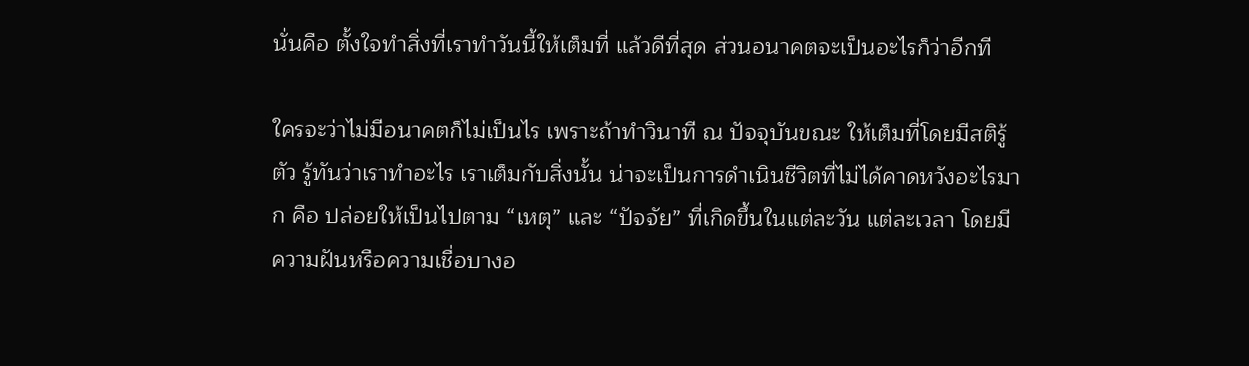นั่นคือ ตั้งใจทำสิ่งที่เราทำวันนี้ให้เต็มที่ แล้วดีที่สุด ส่วนอนาคตจะเป็นอะไรก็ว่าอีกที

ใครจะว่าไม่มีอนาคตก็ไม่เป็นไร เพราะถ้าทำวินาที ณ ปัจจุบันขณะ ให้เต็มที่โดยมีสติรู้ตัว รู้ทันว่าเราทำอะไร เราเต็มกับสิ่งนั้น น่าจะเป็นการดำเนินชีวิตที่ไม่ได้คาดหวังอะไรมาก คือ ปล่อยให้เป็นไปตาม “เหตุ” และ “ปัจจัย” ที่เกิดขึ้นในแต่ละวัน แต่ละเวลา โดยมีความฝันหรือความเชื่อบางอ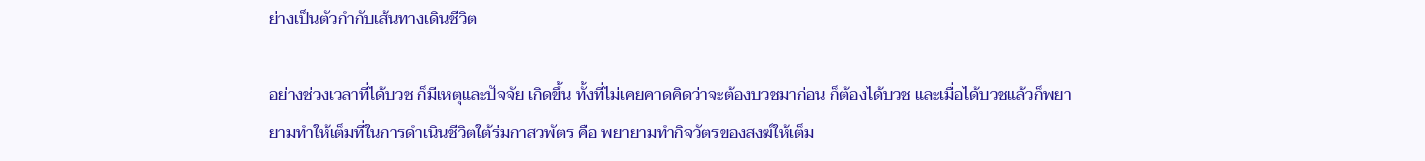ย่างเป็นตัวกำกับเส้นทางเดินชีวิต

อย่างช่วงเวลาที่ได้บวช ก็มีเหตุและปัจจัย เกิดขึ้น ทั้งที่ไม่เคยคาดคิดว่าจะต้องบวชมาก่อน ก็ต้องได้บวช และเมื่อได้บวชแล้วก็พยายามทำให้เต็มที่ในการดำเนินชีวิตใต้ร่มกาสวพัตร คือ พยายามทำกิจวัตรของสงฆ์ให้เต็ม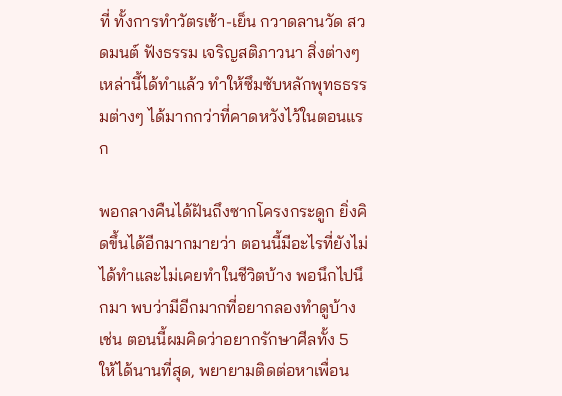ที่ ทั้งการทำวัตรเช้า-เย็น กวาดลานวัด สวดมนต์ ฟังธรรม เจริญสติภาวนา สิ่งต่างๆ เหล่านี้ได้ทำแล้ว ทำให้ซึมซับหลักพุทธธรรมต่างๆ ได้มากกว่าที่คาดหวังไว้ในตอนแรก

พอกลางคืนได้ฝันถึงซากโครงกระดูก ยิ่งคิดขึ้นได้อีกมากมายว่า ตอนนี้มีอะไรที่ยังไม่ได้ทำและไม่เคยทำในชีวิตบ้าง พอนึกไปนึกมา พบว่ามีอีกมากที่อยากลองทำดูบ้าง เช่น ตอนนี้ผมคิดว่าอยากรักษาศีลทั้ง 5 ให้ได้นานที่สุด, พยายามติดต่อหาเพื่อน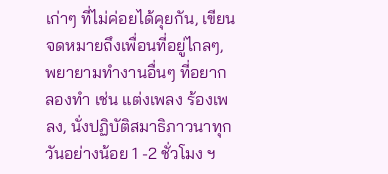เก่าๆ ที่ไม่ค่อยได้คุยกัน, เขียนจดหมายถึงเพื่อนที่อยู่ไกลๆ, พยายามทำงานอื่นๆ ที่อยากลองทำ เช่น แต่งเพลง ร้องเพลง, นั่งปฏิบัติสมาธิภาวนาทุกวันอย่างน้อย 1 -2 ชั่วโมง ฯ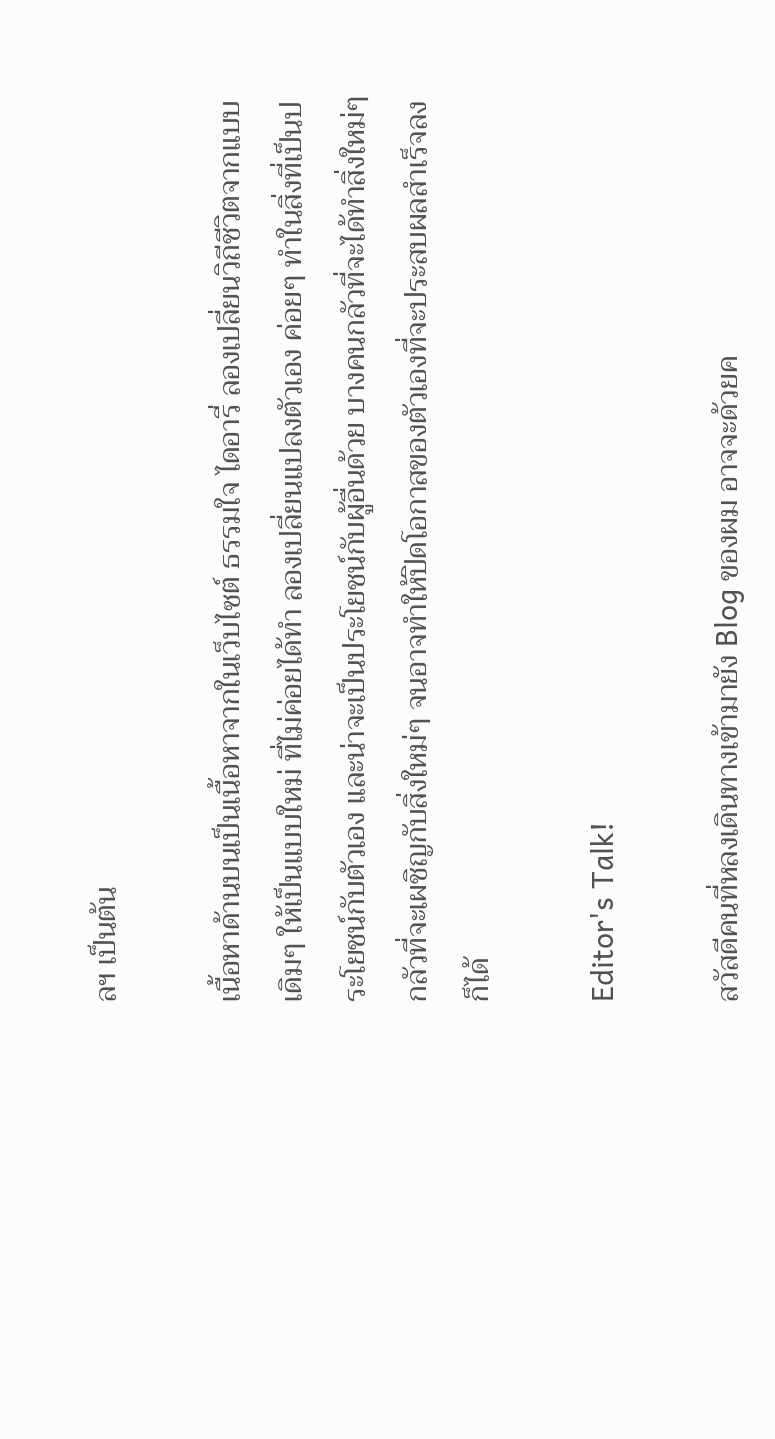ลฯ เป็นต้น

เนื้อหาด้านบนเป็นเนื้อหาจากในเว็บไซต์ ธรรมใจ ไดอารี่ ลองเปลี่ยนวิถีชีวิตจากแบบเดิมๆ ให้เป็นแบบใหม่ ที่ไม่ค่อยได้ทำ ลองเปลี่ยนแปลงตัวเอง ค่อยๆ ทำในสิ่งที่เป็นประโยชน์กับตัวเอง และน่าจะเป็นประโยชน์กับผู้อื่นด้วย บางคนกลัวที่จะได้ทำสิ่งใหม่ๆ กลัวที่จะเผชิญกับสิ่งใหม่ๆ จนอาจทำให้ปิดโอกาสของตัวเองที่จะประสบผลสำเร็จลงก็ได้

Editor's Talk!

สวัสดีคนที่หลงเดินทางเข้ามายัง Blog ของผม อาจจะด้วยค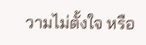วามไม่ตั้งใจ หรือ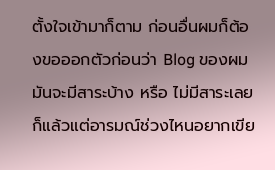ตั้งใจเข้ามาก็ตาม ก่อนอื่นผมก็ต้องขอออกตัวก่อนว่า Blog ของผมมันจะมีสาระบ้าง หรือ ไม่มีสาระเลย ก็แล้วแต่อารมณ์ช่วงไหนอยากเขีย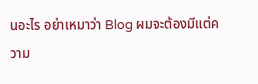นอะไร อย่าเหมาว่า Blog ผมจะต้องมีแต่ความ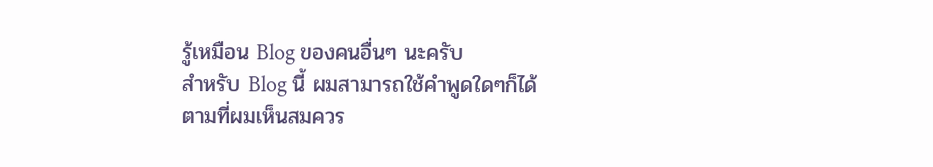รู้เหมือน Blog ของคนอื่นๆ นะครับ
สำหรับ Blog นี้ ผมสามารถใช้คำพูดใดๆก็ได้ตามที่ผมเห็นสมควร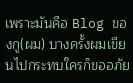เพราะมันคือ Blog ของกู(ผม) บางครั้งผมเขียนไปกระทบใครก็ขออภัย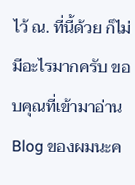ไว้ ณ. ที่นี้ด้วย ก็ไม่มีอะไรมากครับ ขอบคุณที่เข้ามาอ่าน Blog ของผมนะค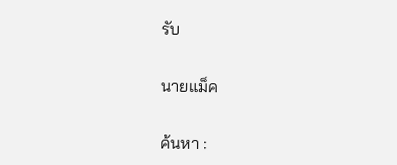รับ

นายแม็ค

ค้นหา :